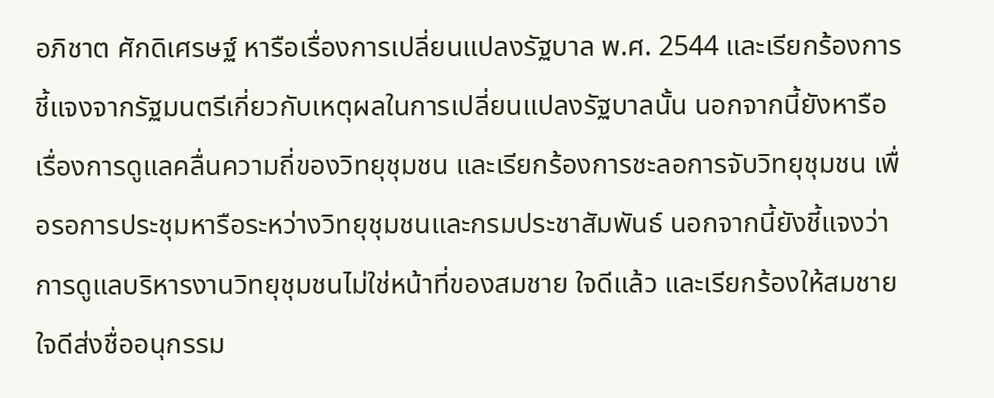อภิชาต ศักดิเศรษฐ์ หารือเรื่องการเปลี่ยนแปลงรัฐบาล พ.ศ. 2544 และเรียกร้องการชี้แจงจากรัฐมนตรีเกี่ยวกับเหตุผลในการเปลี่ยนแปลงรัฐบาลนั้น นอกจากนี้ยังหารือเรื่องการดูแลคลื่นความถี่ของวิทยุชุมชน และเรียกร้องการชะลอการจับวิทยุชุมชน เพื่อรอการประชุมหารือระหว่างวิทยุชุมชนและกรมประชาสัมพันธ์ นอกจากนี้ยังชี้แจงว่าการดูแลบริหารงานวิทยุชุมชนไม่ใช่หน้าที่ของสมชาย ใจดีแล้ว และเรียกร้องให้สมชาย ใจดีส่งชื่ออนุกรรม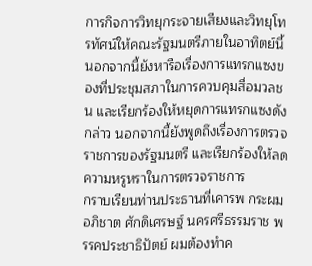การกิจการวิทยุกระจายเสียงและวิทยุโทรทัศน์ให้คณะรัฐมนตรีภายในอาทิตย์นี้ นอกจากนี้ยังหารือเรื่องการแทรกแซงของที่ประชุมสภาในการควบคุมสื่อมวลชน และเรียกร้องให้หยุดการแทรกแซงดังกล่าว นอกจากนี้ยังพูดถึงเรื่องการตรวจราชการของรัฐมนตรี และเรียกร้องให้ลดความหรูหราในการตรวจราชการ
กราบเรียนท่านประธานที่เคารพ กระผม อภิชาต ศักดิเศรษฐ์ นครศรีธรรมราช พรรคประชาธิปัตย์ ผมต้องทําค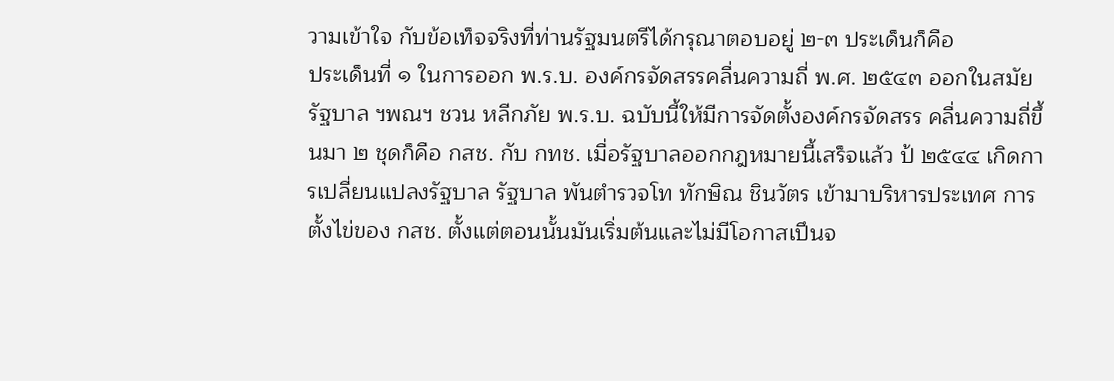วามเข้าใจ กับข้อเท็จจริงที่ท่านรัฐมนตรีได้กรุณาตอบอยู่ ๒-๓ ประเด็นก็คือ
ประเด็นที่ ๑ ในการออก พ.ร.บ. องค์กรจัดสรรคลื่นความถี่ พ.ศ. ๒๕๔๓ ออกในสมัยรัฐบาล ฯพณฯ ชวน หลีกภัย พ.ร.บ. ฉบับนี้ให้มีการจัดตั้งองค์กรจัดสรร คลื่นความถี่ขึ้นมา ๒ ชุดก็คือ กสช. กับ กทช. เมื่อรัฐบาลออกกฎหมายนี้เสร็จแล้ว ป้ ๒๕๔๔ เกิดการเปลี่ยนแปลงรัฐบาล รัฐบาล พันตํารวจโท ทักษิณ ชินวัตร เข้ามาบริหารประเทศ การตั้งไข่ของ กสช. ตั้งแต่ตอนนั้นมันเริ่มต้นและไม่มีโอกาสเปึนจ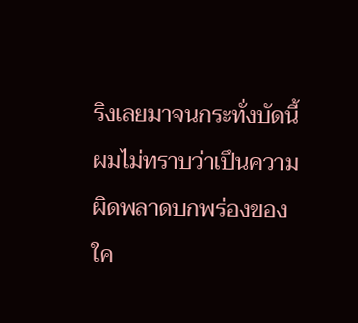ริงเลยมาจนกระทั่งบัดนี้ ผมไม่ทราบว่าเปึนความผิดพลาดบกพร่องของใค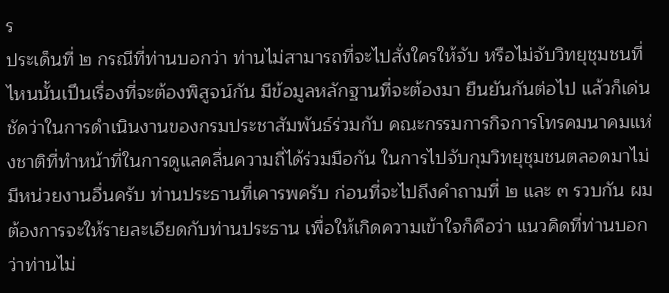ร
ประเด็นที่ ๒ กรณีที่ท่านบอกว่า ท่านไม่สามารถที่จะไปสั่งใครให้จับ หรือไม่จับวิทยุชุมชนที่ไหนนั้นเปึนเรื่องที่จะต้องพิสูจน์กัน มีข้อมูลหลักฐานที่จะต้องมา ยืนยันกันต่อไป แล้วก็เด่นชัดว่าในการดําเนินงานของกรมประชาสัมพันธ์ร่วมกับ คณะกรรมการกิจการโทรคมนาคมแห่งชาติที่ทําหน้าที่ในการดูแลคลื่นความถี่ได้ร่วมมือกัน ในการไปจับกุมวิทยุชุมชนตลอดมาไม่มีหน่วยงานอื่นครับ ท่านประธานที่เคารพครับ ก่อนที่จะไปถึงคําถามที่ ๒ และ ๓ รวบกัน ผมต้องการจะให้รายละเอียดกับท่านประธาน เพื่อให้เกิดความเข้าใจก็คือว่า แนวคิดที่ท่านบอกว่าท่านไม่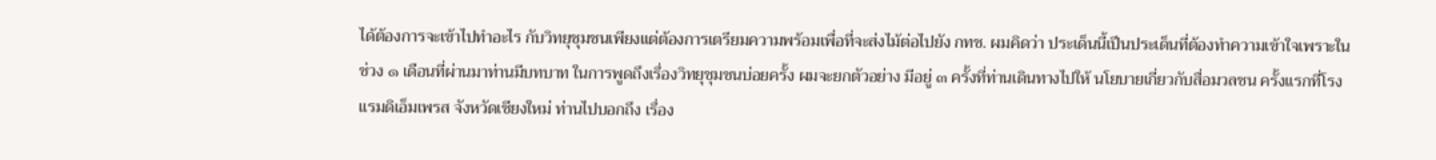ได้ต้องการจะเข้าไปทําอะไร กับวิทยุชุมชนเพียงแต่ต้องการเตรียมความพร้อมเพื่อที่จะส่งไม้ต่อไปยัง กทช. ผมคิดว่า ประเด็นนี้เปึนประเด็นที่ต้องทําความเข้าใจเพราะในช่วง ๑ เดือนที่ผ่านมาท่านมีบทบาท ในการพูดถึงเรื่องวิทยุชุมชนบ่อยครั้ง ผมจะยกตัวอย่าง มีอยู่ ๓ ครั้งที่ท่านเดินทางไปให้ นโยบายเกี่ยวกับสื่อมวลชน ครั้งแรกที่โรงแรมดิเอ็มเพรส จังหวัดเชียงใหม่ ท่านไปบอกถึง เรื่อง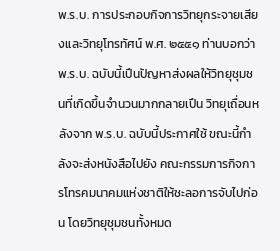พ.ร.บ. การประกอบกิจการวิทยุกระจายเสียงและวิทยุโทรทัศน์ พ.ศ. ๒๕๕๑ ท่านบอกว่า พ.ร.บ. ฉบับนี้เปึนปัญหาส่งผลให้วิทยุชุมชนที่เกิดขึ้นจํานวนมากกลายเปึน วิทยุเถื่อนหลังจาก พ.ร.บ. ฉบับนี้ประกาศใช้ ขณะนี้กําลังจะส่งหนังสือไปยัง คณะกรรมการกิจการโทรคมนาคมแห่งชาติให้ชะลอการจับไปก่อน โดยวิทยุชุมชนทั้งหมด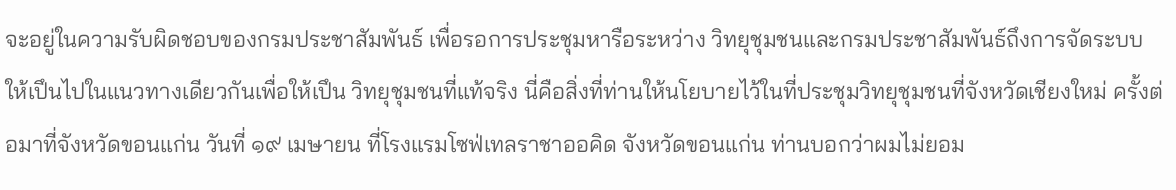จะอยู่ในความรับผิดชอบของกรมประชาสัมพันธ์ เพื่อรอการประชุมหารือระหว่าง วิทยุชุมชนและกรมประชาสัมพันธ์ถึงการจัดระบบให้เปึนไปในแนวทางเดียวกันเพื่อให้เปึน วิทยุชุมชนที่แท้จริง นี่คือสิ่งที่ท่านให้นโยบายไว้ในที่ประชุมวิทยุชุมชนที่จังหวัดเชียงใหม่ ครั้งต่อมาที่จังหวัดขอนแก่น วันที่ ๑๙ เมษายน ที่โรงแรมโซฟ่เทลราชาออคิด จังหวัดขอนแก่น ท่านบอกว่าผมไม่ยอม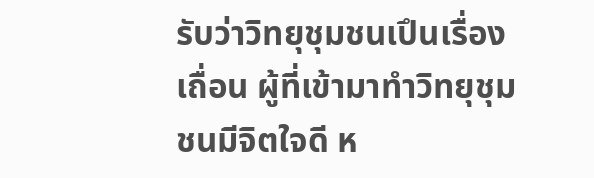รับว่าวิทยุชุมชนเปึนเรื่องเถื่อน ผู้ที่เข้ามาทําวิทยุชุมชนมีจิตใจดี ห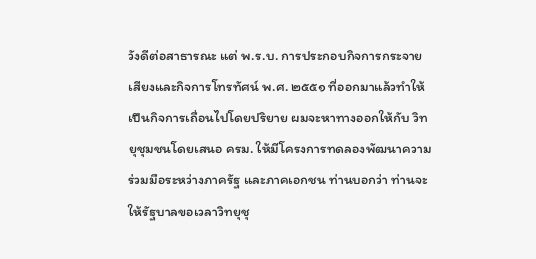วังดีต่อสาธารณะ แต่ พ.ร.บ. การประกอบกิจการกระจายเสียงและกิจการโทรทัศน์ พ.ศ. ๒๕๕๑ ที่ออกมาแล้วทําให้เปึนกิจการเถื่อนไปโดยปริยาย ผมจะหาทางออกให้กับ วิทยุชุมชนโดยเสนอ ครม. ให้มีโครงการทดลองพัฒนาความร่วมมือระหว่างภาครัฐ และภาคเอกชน ท่านบอกว่า ท่านจะให้รัฐบาลขอเวลาวิทยุชุ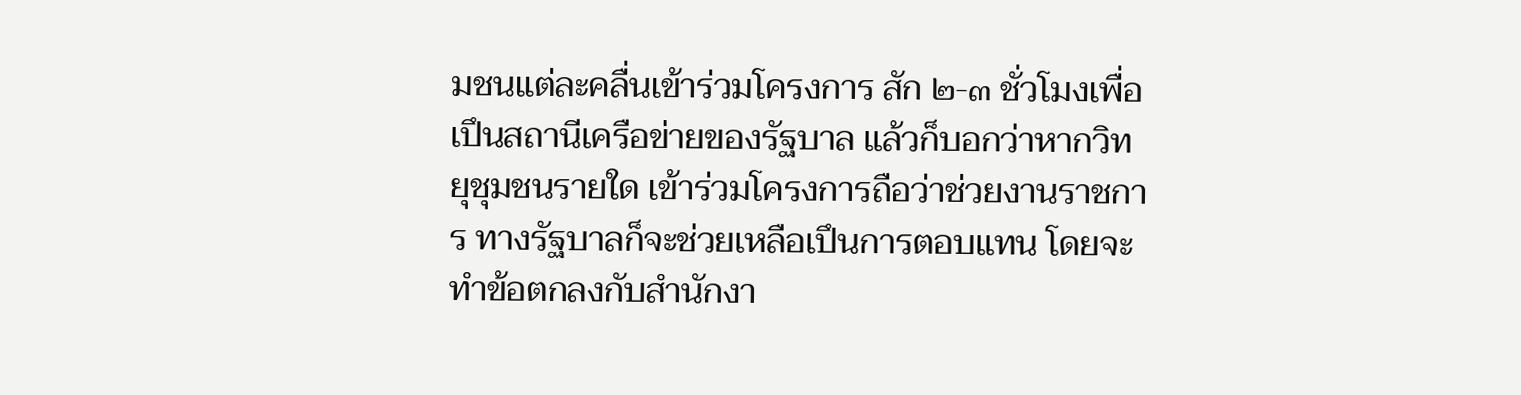มชนแต่ละคลื่นเข้าร่วมโครงการ สัก ๒-๓ ชั่วโมงเพื่อเปึนสถานีเครือข่ายของรัฐบาล แล้วก็บอกว่าหากวิทยุชุมชนรายใด เข้าร่วมโครงการถือว่าช่วยงานราชการ ทางรัฐบาลก็จะช่วยเหลือเปึนการตอบแทน โดยจะทําข้อตกลงกับสํานักงา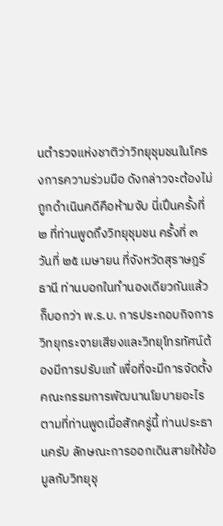นตํารวจแห่งชาติว่าวิทยุชุมชนในโครงการความร่วมมือ ดังกล่าวจะต้องไม่ถูกดําเนินคดีคือห้ามจับ นี่เปึนครั้งที่ ๒ ที่ท่านพูดถึงวิทยุชุมชน ครั้งที่ ๓ วันที่ ๒๕ เมษายน ที่จังหวัดสุราษฎร์ธานี ท่านบอกในทํานองเดียวกันแล้วก็บอกว่า พ.ร.บ. การประกอบกิจการวิทยุกระจายเสียงและวิทยุโทรทัศน์ต้องมีการปรับแก้ เพื่อที่จะมีการจัดตั้งคณะกรรมการพัฒนานโยบายอะไรตามที่ท่านพูดเมื่อสักครู่นี้ ท่านประธานครับ ลักษณะการออกเดินสายให้ข้อมูลกับวิทยุชุ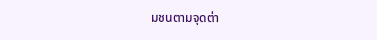มชนตามจุดต่า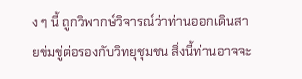ง ๆ นี้ ถูกวิพากษ์วิจารณ์ว่าท่านออกเดินสายข่มขู่ต่อรองกับวิทยุชุมชน สิ่งนี้ท่านอาจจะ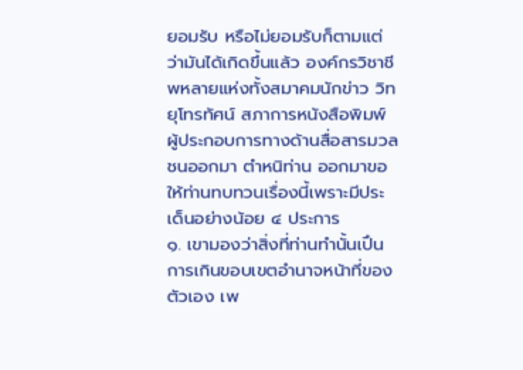ยอมรับ หรือไม่ยอมรับก็ตามแต่ว่ามันได้เกิดขึ้นแล้ว องค์กรวิชาชีพหลายแห่งทั้งสมาคมนักข่าว วิทยุโทรทัศน์ สภาการหนังสือพิมพ์ ผู้ประกอบการทางด้านสื่อสารมวลชนออกมา ตําหนิท่าน ออกมาขอให้ท่านทบทวนเรื่องนี้เพราะมีประเด็นอย่างน้อย ๔ ประการ
๑. เขามองว่าสิ่งที่ท่านทํานั้นเปึนการเกินขอบเขตอํานาจหน้าที่ของตัวเอง เพ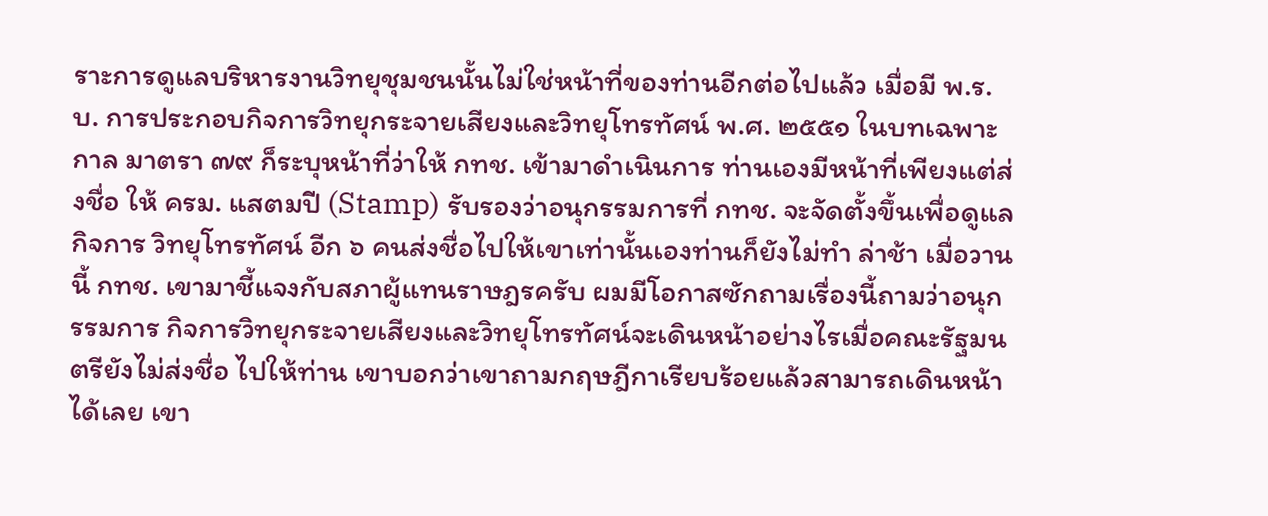ราะการดูแลบริหารงานวิทยุชุมชนนั้นไม่ใช่หน้าที่ของท่านอีกต่อไปแล้ว เมื่อมี พ.ร.บ. การประกอบกิจการวิทยุกระจายเสียงและวิทยุโทรทัศน์ พ.ศ. ๒๕๕๑ ในบทเฉพาะกาล มาตรา ๗๙ ก็ระบุหน้าที่ว่าให้ กทช. เข้ามาดําเนินการ ท่านเองมีหน้าที่เพียงแต่ส่งชื่อ ให้ ครม. แสตมปี (Stamp) รับรองว่าอนุกรรมการที่ กทช. จะจัดตั้งขึ้นเพื่อดูแลกิจการ วิทยุโทรทัศน์ อีก ๖ คนส่งชื่อไปให้เขาเท่านั้นเองท่านก็ยังไม่ทํา ล่าช้า เมื่อวานนี้ กทช. เขามาชี้แจงกับสภาผู้แทนราษฎรครับ ผมมีโอกาสซักถามเรื่องนี้ถามว่าอนุกรรมการ กิจการวิทยุกระจายเสียงและวิทยุโทรทัศน์จะเดินหน้าอย่างไรเมื่อคณะรัฐมนตรียังไม่ส่งชื่อ ไปให้ท่าน เขาบอกว่าเขาถามกฤษฎีกาเรียบร้อยแล้วสามารถเดินหน้าได้เลย เขา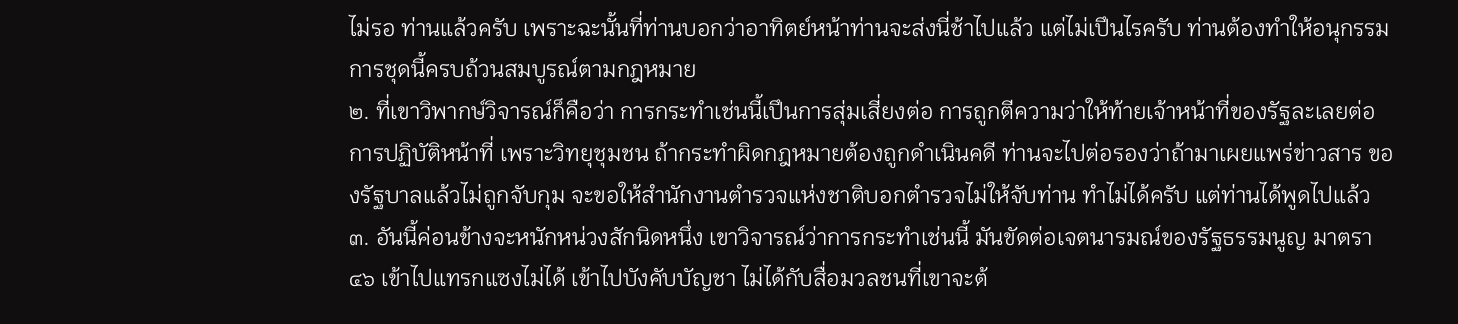ไม่รอ ท่านแล้วครับ เพราะฉะนั้นที่ท่านบอกว่าอาทิตย์หน้าท่านจะส่งนี่ช้าไปแล้ว แต่ไม่เปึนไรครับ ท่านต้องทําให้อนุกรรมการชุดนี้ครบถ้วนสมบูรณ์ตามกฎหมาย
๒. ที่เขาวิพากษ์วิจารณ์ก็คือว่า การกระทําเช่นนี้เปึนการสุ่มเสี่ยงต่อ การถูกตีความว่าให้ท้ายเจ้าหน้าที่ของรัฐละเลยต่อการปฏิบัติหน้าที่ เพราะวิทยุชุมชน ถ้ากระทําผิดกฎหมายต้องถูกดําเนินคดี ท่านจะไปต่อรองว่าถ้ามาเผยแพร่ข่าวสาร ของรัฐบาลแล้วไม่ถูกจับกุม จะขอให้สํานักงานตํารวจแห่งชาติบอกตํารวจไม่ให้จับท่าน ทําไม่ได้ครับ แต่ท่านได้พูดไปแล้ว
๓. อันนี้ค่อนข้างจะหนักหน่วงสักนิดหนึ่ง เขาวิจารณ์ว่าการกระทําเช่นนี้ มันขัดต่อเจตนารมณ์ของรัฐธรรมนูญ มาตรา ๔๖ เข้าไปแทรกแซงไม่ได้ เข้าไปบังคับบัญชา ไม่ได้กับสื่อมวลชนที่เขาจะต้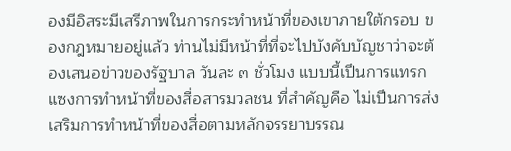องมีอิสระมีเสรีภาพในการกระทําหน้าที่ของเขาภายใต้กรอบ ของกฎหมายอยู่แล้ว ท่านไม่มีหน้าที่ที่จะไปบังคับบัญชาว่าจะต้องเสนอข่าวของรัฐบาล วันละ ๓ ชั่วโมง แบบนี้เปึนการแทรกแซงการทําหน้าที่ของสื่อสารมวลชน ที่สําคัญคือ ไม่เปึนการส่งเสริมการทําหน้าที่ของสื่อตามหลักจรรยาบรรณ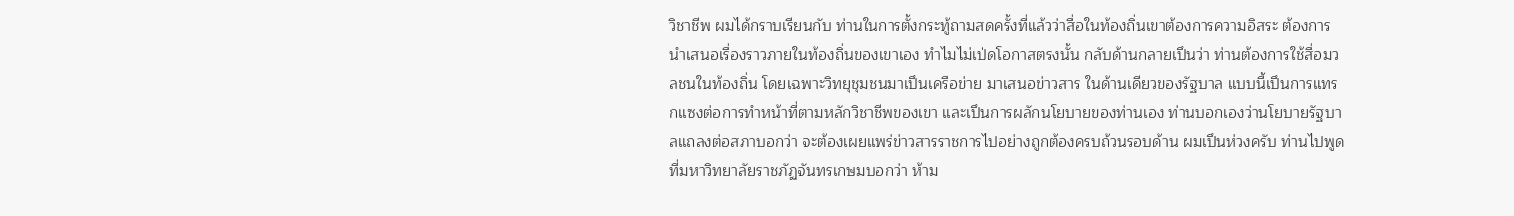วิชาชีพ ผมได้กราบเรียนกับ ท่านในการตั้งกระทู้ถามสดครั้งที่แล้วว่าสื่อในท้องถิ่นเขาต้องการความอิสระ ต้องการ นําเสนอเรื่องราวภายในท้องถิ่นของเขาเอง ทําไมไม่เป่ดโอกาสตรงนั้น กลับด้านกลายเปึนว่า ท่านต้องการใช้สื่อมวลชนในท้องถิ่น โดยเฉพาะวิทยุชุมชนมาเปึนเครือข่าย มาเสนอข่าวสาร ในด้านเดียวของรัฐบาล แบบนี้เปึนการแทรกแซงต่อการทําหน้าที่ตามหลักวิชาชีพของเขา และเปึนการผลักนโยบายของท่านเอง ท่านบอกเองว่านโยบายรัฐบาลแถลงต่อสภาบอกว่า จะต้องเผยแพร่ข่าวสารราชการไปอย่างถูกต้องครบถ้วนรอบด้าน ผมเปึนห่วงครับ ท่านไปพูด ที่มหาวิทยาลัยราชภัฏจันทรเกษมบอกว่า ห้าม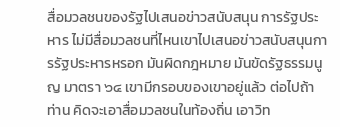สื่อมวลชนของรัฐไปเสนอข่าวสนับสนุน การรัฐประหาร ไม่มีสื่อมวลชนที่ไหนเขาไปเสนอข่าวสนับสนุนการรัฐประหารหรอก มันผิดกฎหมาย มันขัดรัฐธรรมนูญ มาตรา ๖๔ เขามีกรอบของเขาอยู่แล้ว ต่อไปถ้าท่าน คิดจะเอาสื่อมวลชนในท้องถิ่น เอาวิท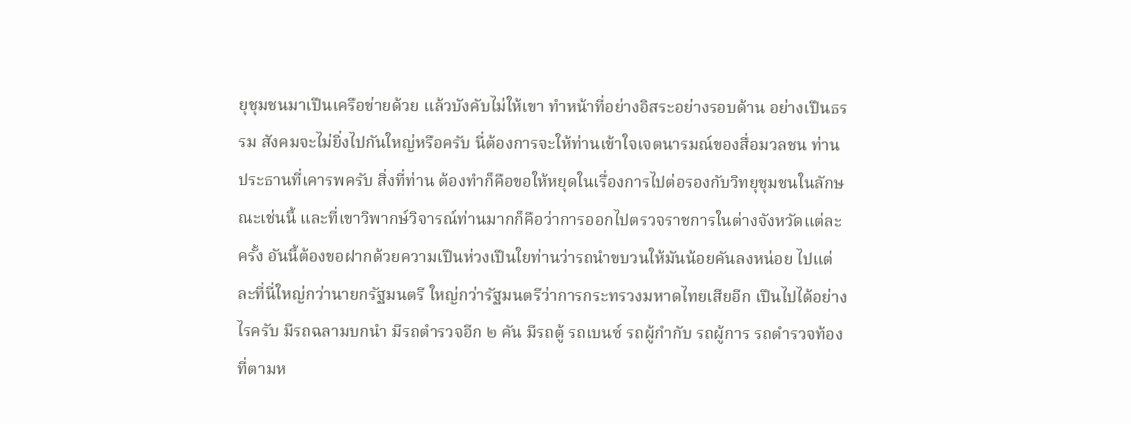ยุชุมชนมาเปึนเครือข่ายด้วย แล้วบังคับไม่ให้เขา ทําหน้าที่อย่างอิสระอย่างรอบด้าน อย่างเปึนธรรม สังคมจะไม่ยิ่งไปกันใหญ่หรือครับ นี่ต้องการจะให้ท่านเข้าใจเจตนารมณ์ของสื่อมวลชน ท่านประธานที่เคารพครับ สิ่งที่ท่าน ต้องทําก็คือขอให้หยุดในเรื่องการไปต่อรองกับวิทยุชุมชนในลักษณะเช่นนี้ และที่เขาวิพากษ์วิจารณ์ท่านมากก็คือว่าการออกไปตรวจราชการในต่างจังหวัดแต่ละครั้ง อันนี้ต้องขอฝากด้วยความเปึนห่วงเปึนใยท่านว่ารถนําขบวนให้มันน้อยคันลงหน่อย ไปแต่ละที่นี่ใหญ่กว่านายกรัฐมนตรี ใหญ่กว่ารัฐมนตรีว่าการกระทรวงมหาดไทยเสียอีก เปึนไปได้อย่างไรครับ มีรถฉลามบกนํา มีรถตํารวจอีก ๒ คัน มีรถตู้ รถเบนซ์ รถผู้กํากับ รถผู้การ รถตํารวจท้องที่ตามห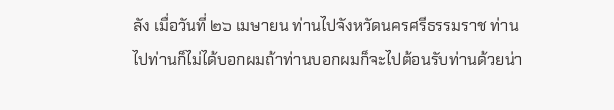ลัง เมื่อวันที่ ๒๖ เมษายน ท่านไปจังหวัดนครศรีธรรมราช ท่านไปท่านก็ไม่ได้บอกผมถ้าท่านบอกผมก็จะไปต้อนรับท่านด้วยน่า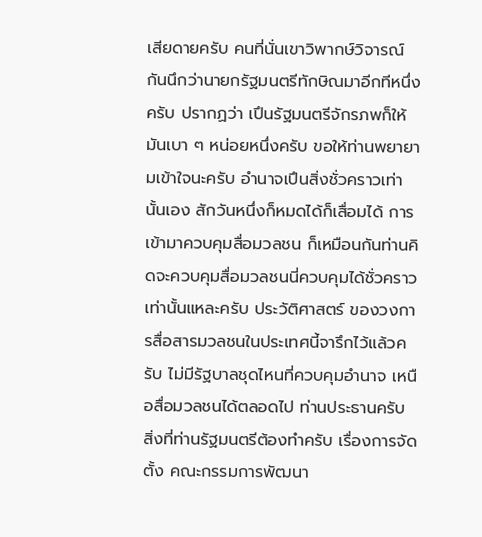เสียดายครับ คนที่นั่นเขาวิพากษ์วิจารณ์กันนึกว่านายกรัฐมนตรีทักษิณมาอีกทีหนึ่งครับ ปรากฏว่า เปึนรัฐมนตรีจักรภพก็ให้มันเบา ๆ หน่อยหนึ่งครับ ขอให้ท่านพยายามเข้าใจนะครับ อํานาจเปึนสิ่งชั่วคราวเท่านั้นเอง สักวันหนึ่งก็หมดได้ก็เสื่อมได้ การเข้ามาควบคุมสื่อมวลชน ก็เหมือนกันท่านคิดจะควบคุมสื่อมวลชนนี่ควบคุมได้ชั่วคราวเท่านั้นแหละครับ ประวัติศาสตร์ ของวงการสื่อสารมวลชนในประเทศนี้จารึกไว้แล้วครับ ไม่มีรัฐบาลชุดไหนที่ควบคุมอํานาจ เหนือสื่อมวลชนได้ตลอดไป ท่านประธานครับ สิ่งที่ท่านรัฐมนตรีต้องทําครับ เรื่องการจัดตั้ง คณะกรรมการพัฒนา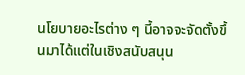นโยบายอะไรต่าง ๆ นี้อาจจะจัดตั้งขึ้นมาได้แต่ในเชิงสนับสนุน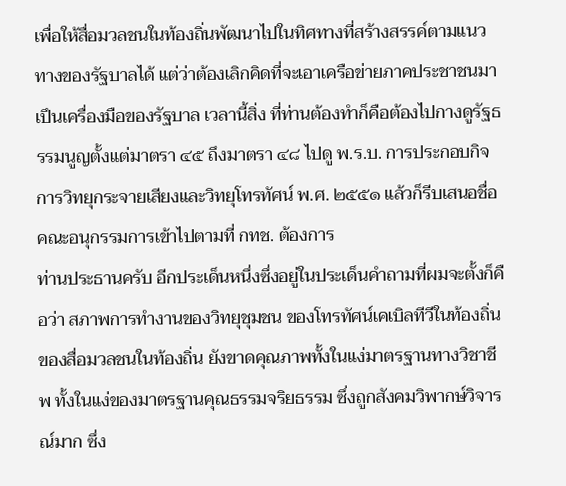เพื่อให้สื่อมวลชนในท้องถิ่นพัฒนาไปในทิศทางที่สร้างสรรค์ตามแนวทางของรัฐบาลได้ แต่ว่าต้องเลิกคิดที่จะเอาเครือข่ายภาคประชาชนมาเปึนเครื่องมือของรัฐบาล เวลานี้สิ่ง ที่ท่านต้องทําก็คือต้องไปกางดูรัฐธรรมนูญตั้งแต่มาตรา ๔๕ ถึงมาตรา ๔๘ ไปดู พ.ร.บ. การประกอบกิจการวิทยุกระจายเสียงและวิทยุโทรทัศน์ พ.ศ. ๒๕๕๑ แล้วก็รีบเสนอชื่อ คณะอนุกรรมการเข้าไปตามที่ กทช. ต้องการ
ท่านประธานครับ อีกประเด็นหนึ่งซึ่งอยู่ในประเด็นคําถามที่ผมจะตั้งก็คือว่า สภาพการทํางานของวิทยุชุมชน ของโทรทัศน์เคเบิลทีวีในท้องถิ่น ของสื่อมวลชนในท้องถิ่น ยังขาดคุณภาพทั้งในแง่มาตรฐานทางวิชาชีพ ทั้งในแง่ของมาตรฐานคุณธรรมจริยธรรม ซึ่งถูกสังคมวิพากษ์วิจารณ์มาก ซึ่ง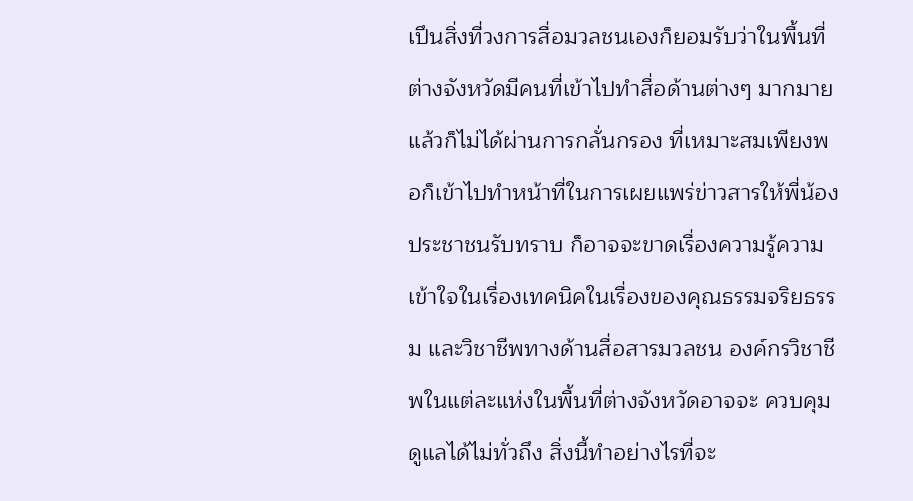เปึนสิ่งที่วงการสื่อมวลชนเองก็ยอมรับว่าในพื้นที่ ต่างจังหวัดมีคนที่เข้าไปทําสื่อด้านต่างๆ มากมาย แล้วก็ไม่ได้ผ่านการกลั่นกรอง ที่เหมาะสมเพียงพอก็เข้าไปทําหน้าที่ในการเผยแพร่ข่าวสารให้พี่น้องประชาชนรับทราบ ก็อาจจะขาดเรื่องความรู้ความเข้าใจในเรื่องเทคนิคในเรื่องของคุณธรรมจริยธรรม และวิชาชีพทางด้านสื่อสารมวลชน องค์กรวิชาชีพในแต่ละแห่งในพื้นที่ต่างจังหวัดอาจจะ ควบคุมดูแลได้ไม่ทั่วถึง สิ่งนี้ทําอย่างไรที่จะ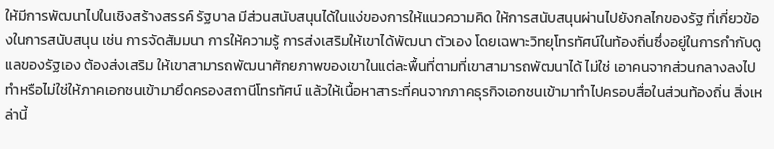ให้มีการพัฒนาไปในเชิงสร้างสรรค์ รัฐบาล มีส่วนสนับสนุนได้ในแง่ของการให้แนวความคิด ให้การสนับสนุนผ่านไปยังกลไกของรัฐ ที่เกี่ยวข้องในการสนับสนุน เช่น การจัดสัมมนา การให้ความรู้ การส่งเสริมให้เขาได้พัฒนา ตัวเอง โดยเฉพาะวิทยุโทรทัศน์ในท้องถิ่นซึ่งอยู่ในการกํากับดูแลของรัฐเอง ต้องส่งเสริม ให้เขาสามารถพัฒนาศักยภาพของเขาในแต่ละพื้นที่ตามที่เขาสามารถพัฒนาได้ ไม่ใช่ เอาคนจากส่วนกลางลงไปทําหรือไม่ใช่ให้ภาคเอกชนเข้ามายึดครองสถานีโทรทัศน์ แล้วให้เนื้อหาสาระที่คนจากภาคธุรกิจเอกชนเข้ามาทําไปครอบสื่อในส่วนท้องถิ่น สิ่งเหล่านี้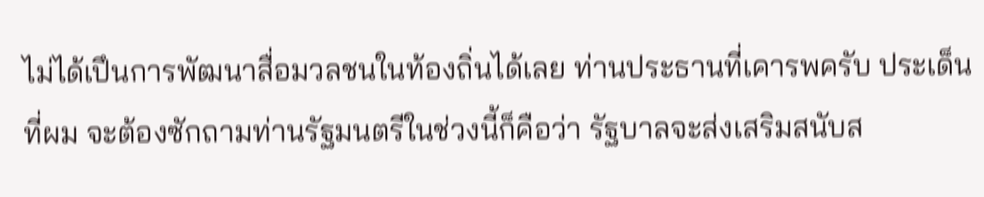ไม่ได้เปึนการพัฒนาสื่อมวลชนในท้องถิ่นได้เลย ท่านประธานที่เคารพครับ ประเด็นที่ผม จะต้องซักถามท่านรัฐมนตรีในช่วงนี้ก็คือว่า รัฐบาลจะส่งเสริมสนับส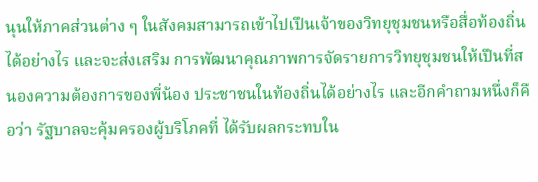นุนให้ภาคส่วนต่าง ๆ ในสังคมสามารถเข้าไปเปึนเจ้าของวิทยุชุมชนหรือสื่อท้องถิ่นได้อย่างไร และจะส่งเสริม การพัฒนาคุณภาพการจัดรายการวิทยุชุมชนให้เปึนที่สนองความต้องการของพี่น้อง ประชาชนในท้องถิ่นได้อย่างไร และอีกคําถามหนึ่งก็คือว่า รัฐบาลจะคุ้มครองผู้บริโภคที่ ได้รับผลกระทบใน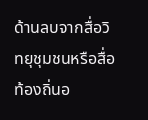ด้านลบจากสื่อวิทยุชุมชนหรือสื่อท้องถิ่นอ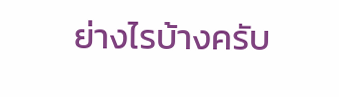ย่างไรบ้างครับ